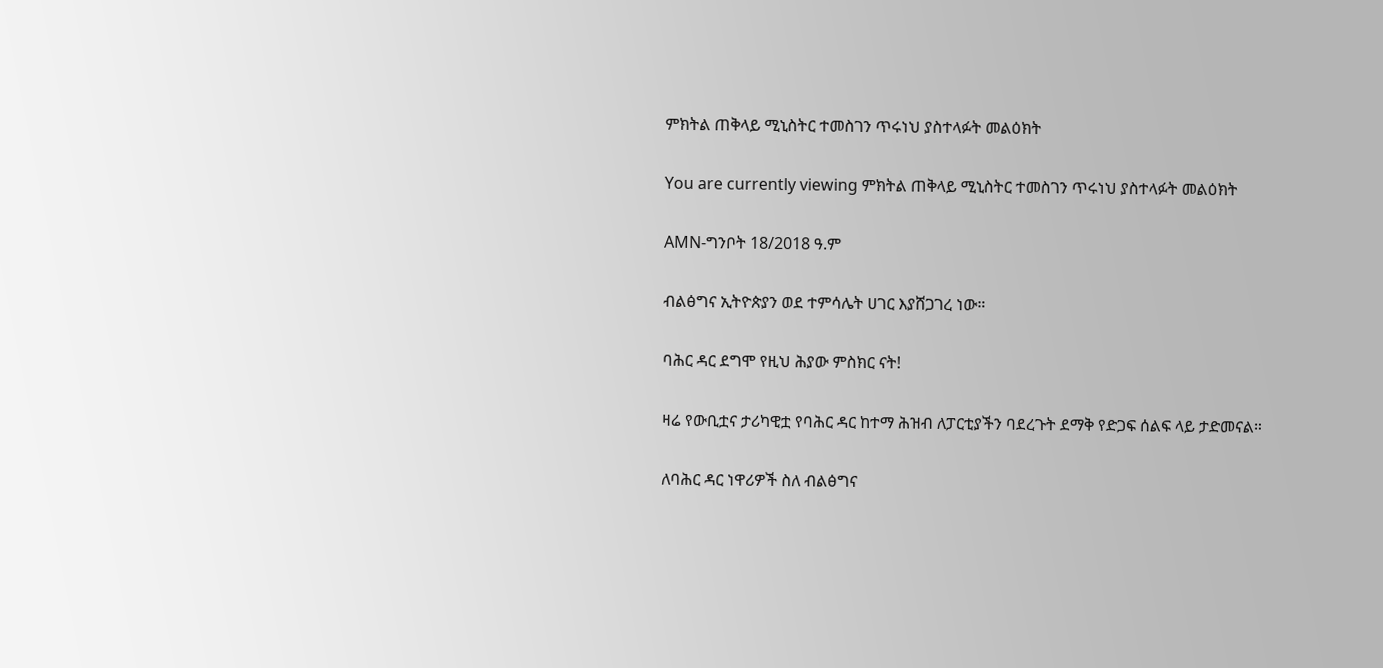ምክትል ጠቅላይ ሚኒስትር ተመስገን ጥሩነህ ያስተላፉት መልዕክት

You are currently viewing ምክትል ጠቅላይ ሚኒስትር ተመስገን ጥሩነህ ያስተላፉት መልዕክት

AMN-ግንቦት 18/2018 ዓ.ም

ብልፅግና ኢትዮጵያን ወደ ተምሳሌት ሀገር እያሸጋገረ ነው።

ባሕር ዳር ደግሞ የዚህ ሕያው ምስክር ናት!

ዛሬ የውቢቷና ታሪካዊቷ የባሕር ዳር ከተማ ሕዝብ ለፓርቲያችን ባደረጉት ደማቅ የድጋፍ ሰልፍ ላይ ታድመናል።

ለባሕር ዳር ነዋሪዎች ስለ ብልፅግና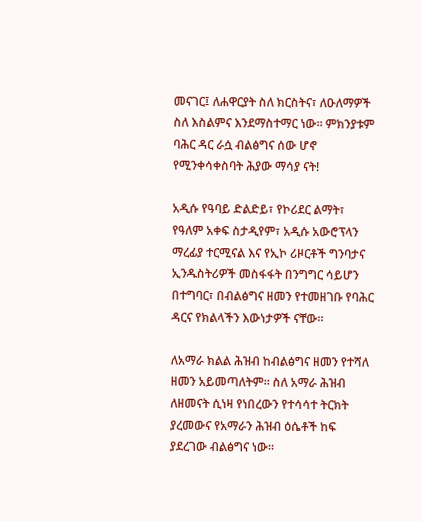መናገር፤ ለሐዋርያት ስለ ክርስትና፣ ለዑለማዎች ስለ እስልምና እንደማስተማር ነው። ምክንያቱም ባሕር ዳር ራሷ ብልፅግና ሰው ሆኖ የሚንቀሳቀስባት ሕያው ማሳያ ናት!

አዲሱ የዓባይ ድልድይ፣ የኮሪደር ልማት፣ የዓለም አቀፍ ስታዲየም፣ አዲሱ አውሮፕላን ማረፊያ ተርሚናል እና የኢኮ ሪዞርቶች ግንባታና ኢንዱስትሪዎች መስፋፋት በንግግር ሳይሆን በተግባር፣ በብልፅግና ዘመን የተመዘገቡ የባሕር ዳርና የክልላችን እውነታዎች ናቸው።

ለአማራ ክልል ሕዝብ ከብልፅግና ዘመን የተሻለ ዘመን አይመጣለትም። ስለ አማራ ሕዝብ ለዘመናት ሲነዛ የነበረውን የተሳሳተ ትርክት ያረመውና የአማራን ሕዝብ ዕሴቶች ከፍ ያደረገው ብልፅግና ነው።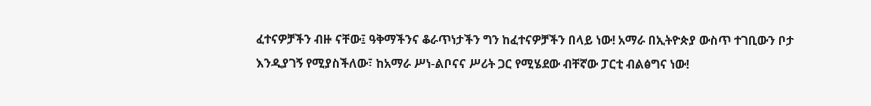ፈተናዎቻችን ብዙ ናቸው፤ ዓቅማችንና ቆራጥነታችን ግን ከፈተናዎቻችን በላይ ነው! አማራ በኢትዮጵያ ውስጥ ተገቢውን ቦታ እንዲያገኝ የሚያስችለው፣ ከአማራ ሥነ-ልቦናና ሥሪት ጋር የሚሄደው ብቸኛው ፓርቲ ብልፅግና ነው!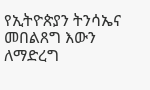የኢትዮጵያን ትንሳኤና መበልጸግ እውን ለማድረግ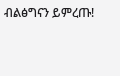ብልፅግናን ይምረጡ!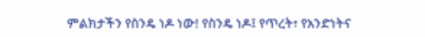ምልክታችን የስንዴ ነዶ ነው! የስንዴ ነዶ፤ የጥረት፣ የአንድነትና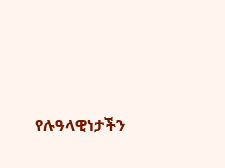የሉዓላዊነታችን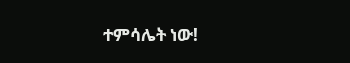ተምሳሌት ነው!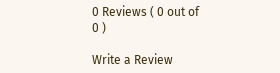0 Reviews ( 0 out of 0 )

Write a Review